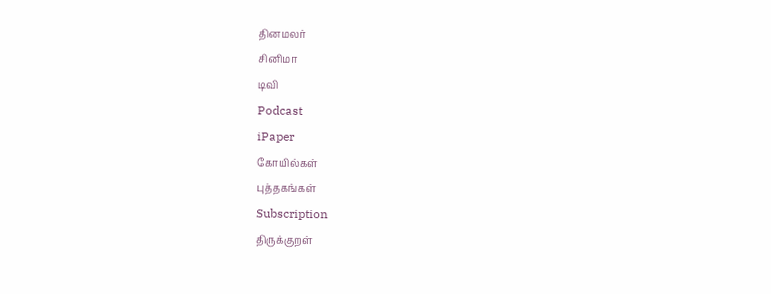தினமலர்
சினிமா
டிவி
Podcast
iPaper
கோயில்கள்
புத்தகங்கள்
Subscription
திருக்குறள்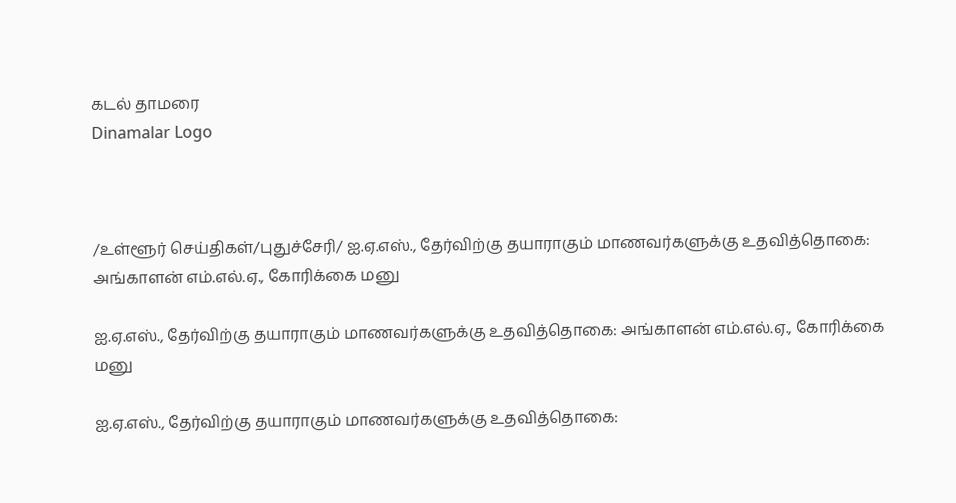கடல் தாமரை
Dinamalar Logo



/உள்ளூர் செய்திகள்/புதுச்சேரி/ ஐ.ஏ.எஸ்., தேர்விற்கு தயாராகும் மாணவர்களுக்கு உதவித்தொகை: அங்காளன் எம்.எல்.ஏ., கோரிக்கை மனு

ஐ.ஏ.எஸ்., தேர்விற்கு தயாராகும் மாணவர்களுக்கு உதவித்தொகை: அங்காளன் எம்.எல்.ஏ., கோரிக்கை மனு

ஐ.ஏ.எஸ்., தேர்விற்கு தயாராகும் மாணவர்களுக்கு உதவித்தொகை: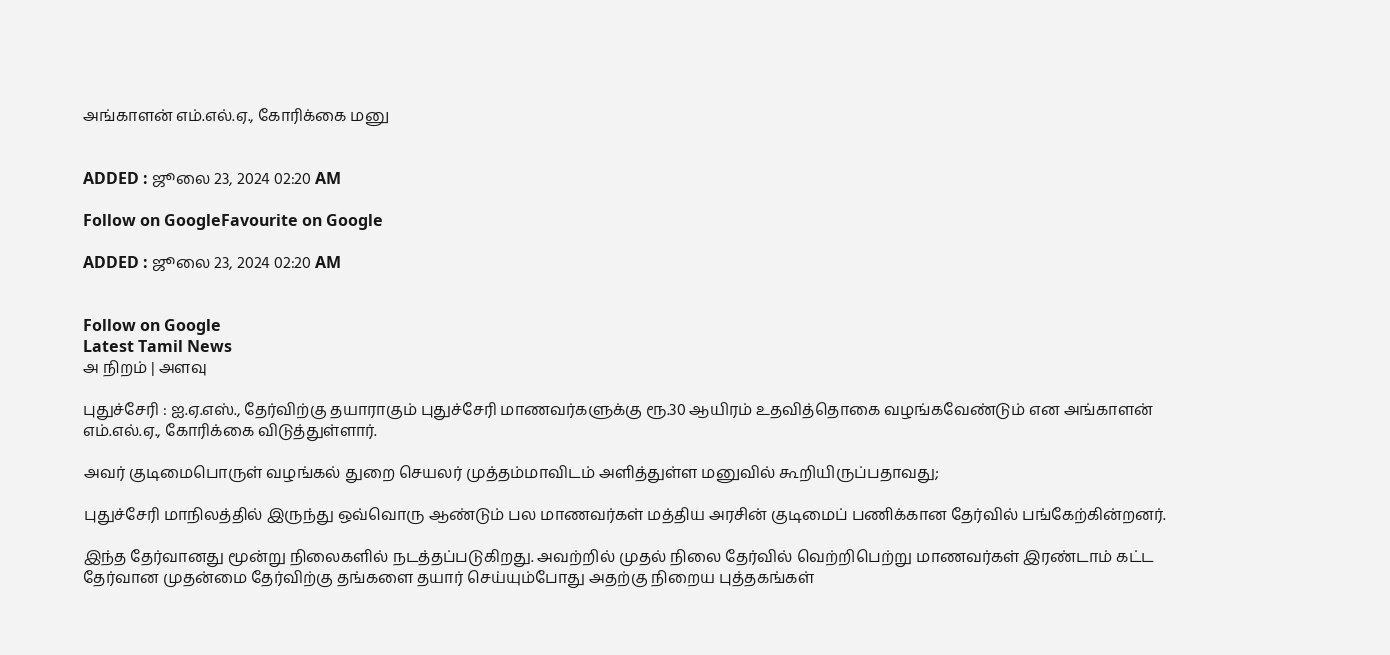அங்காளன் எம்.எல்.ஏ., கோரிக்கை மனு


ADDED : ஜூலை 23, 2024 02:20 AM

Follow on GoogleFavourite on Google

ADDED : ஜூலை 23, 2024 02:20 AM


Follow on Google
Latest Tamil News
அ நிறம் | அளவு

புதுச்சேரி : ஐ.ஏ.எஸ்., தேர்விற்கு தயாராகும் புதுச்சேரி மாணவர்களுக்கு ரூ.30 ஆயிரம் உதவித்தொகை வழங்கவேண்டும் என அங்காளன் எம்.எல்.ஏ., கோரிக்கை விடுத்துள்ளார்.

அவர் குடிமைபொருள் வழங்கல் துறை செயலர் முத்தம்மாவிடம் அளித்துள்ள மனுவில் கூறியிருப்பதாவது;

புதுச்சேரி மாநிலத்தில் இருந்து ஒவ்வொரு ஆண்டும் பல மாணவர்கள் மத்திய அரசின் குடிமைப் பணிக்கான தேர்வில் பங்கேற்கின்றனர்.

இந்த தேர்வானது மூன்று நிலைகளில் நடத்தப்படுகிறது. அவற்றில் முதல் நிலை தேர்வில் வெற்றிபெற்று மாணவர்கள் இரண்டாம் கட்ட தேர்வான முதன்மை தேர்விற்கு தங்களை தயார் செய்யும்போது அதற்கு நிறைய புத்தகங்கள்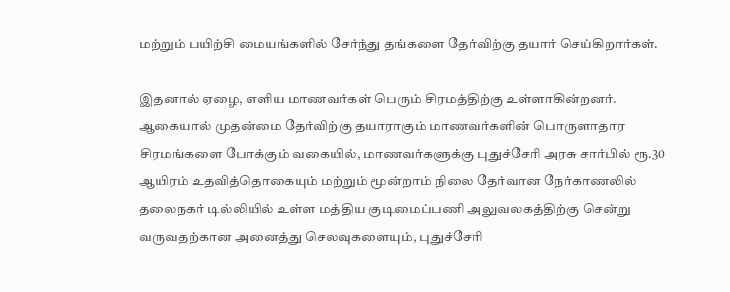மற்றும் பயிற்சி மையங்களில் சேர்ந்து தங்களை தேர்விற்கு தயார் செய்கிறார்கள்.

இதனால் ஏழை, எளிய மாணவர்கள் பெரும் சிரமத்திற்கு உள்ளாகின்றனர். ஆகையால் முதன்மை தேர்விற்கு தயாராகும் மாணவர்களின் பொருளாதார சிரமங்களை போக்கும் வகையில், மாணவர்களுக்கு புதுச்சேரி அரசு சார்பில் ரூ.30 ஆயிரம் உதவித்தொகையும் மற்றும் மூன்றாம் நிலை தேர்வான நேர்காணலில் தலைநகர் டில்லியில் உள்ள மத்திய குடிமைப்பணி அலுவலகத்திற்கு சென்று வருவதற்கான அனைத்து செலவுகளையும், புதுச்சேரி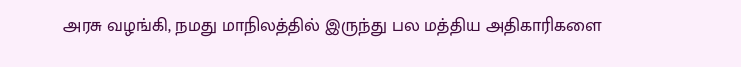அரசு வழங்கி, நமது மாநிலத்தில் இருந்து பல மத்திய அதிகாரிகளை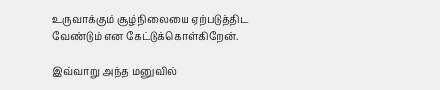உருவாக்கும் சூழ்நிலையை ஏற்படுத்திட வேண்டும் என கேட்டுக்கொள்கிறேன்.

இவ்வாறு அந்த மனுவில்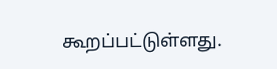கூறப்பட்டுள்ளது.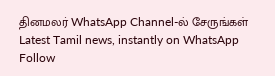தினமலர் WhatsApp Channel-ல் சேருங்கள்
Latest Tamil news, instantly on WhatsApp
Follow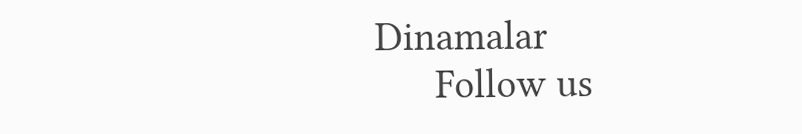Dinamalar
      Follow us